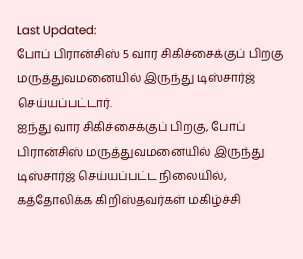Last Updated:
போப் பிரான்சிஸ் 5 வார சிகிச்சைக்குப் பிறகு மருத்துவமனையில் இருந்து டிஸ்சார்ஜ் செய்யப்பட்டார்.
ஐந்து வார சிகிச்சைக்குப் பிறகு, போப் பிரான்சிஸ் மருத்துவமனையில் இருந்து டிஸ்சார்ஜ் செய்யப்பட்ட நிலையில், கத்தோலிக்க கிறிஸ்தவர்கள் மகிழ்ச்சி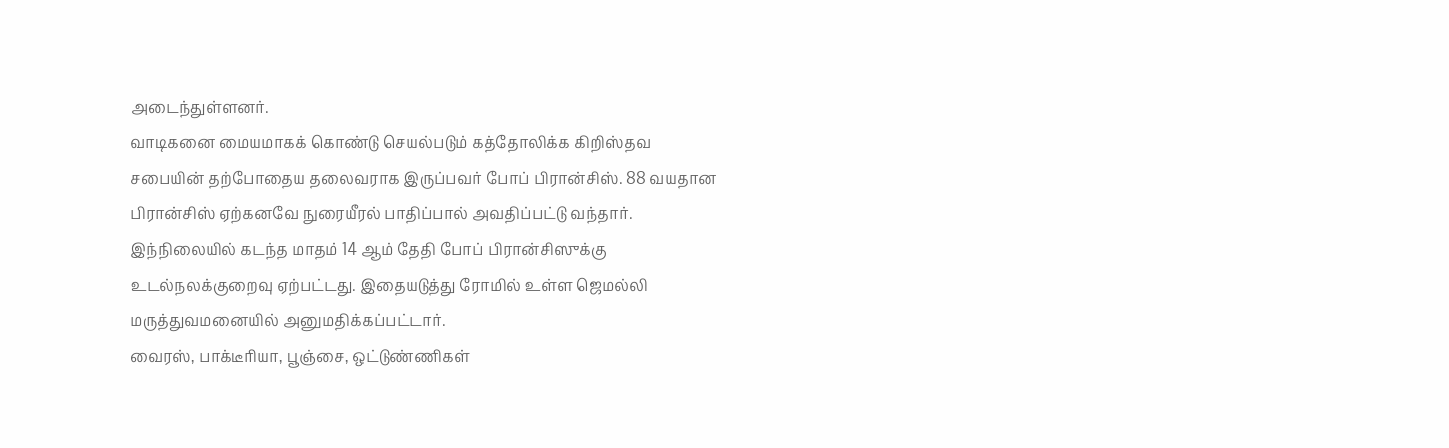அடைந்துள்ளனர்.
வாடிகனை மையமாகக் கொண்டு செயல்படும் கத்தோலிக்க கிறிஸ்தவ சபையின் தற்போதைய தலைவராக இருப்பவர் போப் பிரான்சிஸ். 88 வயதான பிரான்சிஸ் ஏற்கனவே நுரையீரல் பாதிப்பால் அவதிப்பட்டு வந்தார். இந்நிலையில் கடந்த மாதம் 14 ஆம் தேதி போப் பிரான்சிஸுக்கு உடல்நலக்குறைவு ஏற்பட்டது. இதையடுத்து ரோமில் உள்ள ஜெமல்லி மருத்துவமனையில் அனுமதிக்கப்பட்டார்.
வைரஸ், பாக்டீரியா, பூஞ்சை, ஒட்டுண்ணிகள்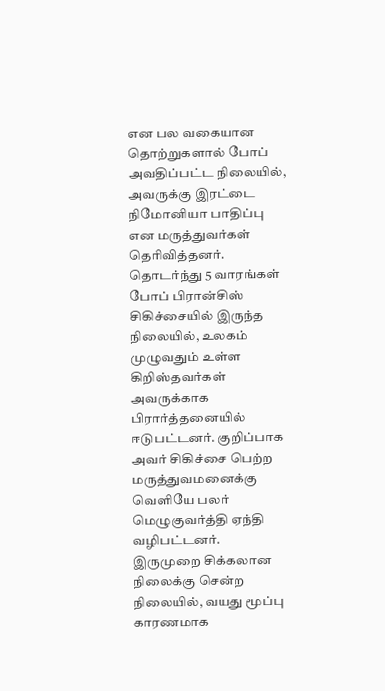என பல வகையான தொற்றுகளால் போப் அவதிப்பட்ட நிலையில், அவருக்கு இரட்டை நிமோனியா பாதிப்பு என மருத்துவர்கள் தெரிவித்தனர்.
தொடர்ந்து 5 வாரங்கள் போப் பிரான்சிஸ் சிகிச்சையில் இருந்த நிலையில், உலகம் முழுவதும் உள்ள கிறிஸ்தவர்கள் அவருக்காக பிரார்த்தனையில் ஈடுபட்டனர். குறிப்பாக அவர் சிகிச்சை பெற்ற மருத்துவமனைக்கு வெளியே பலர் மெழுகுவர்த்தி ஏந்தி வழிபட்டனர்.
இருமுறை சிக்கலான நிலைக்கு சென்ற நிலையில், வயது மூப்பு காரணமாக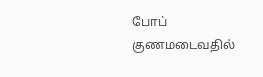போப் குணமடைவதில்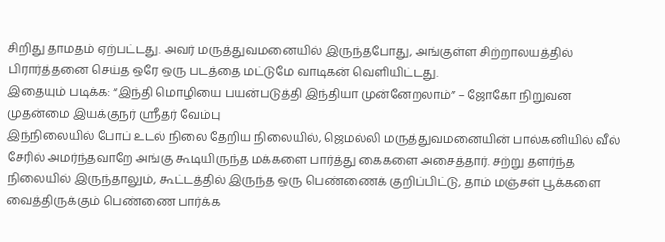சிறிது தாமதம் ஏற்பட்டது. அவர் மருத்துவமனையில் இருந்தபோது, அங்குள்ள சிற்றாலயத்தில் பிரார்த்தனை செய்த ஒரே ஒரு படத்தை மட்டுமே வாடிகன் வெளியிட்டது.
இதையும் படிக்க: “இந்தி மொழியை பயன்படுத்தி இந்தியா முன்னேறலாம்” – ஜோகோ நிறுவன முதன்மை இயக்குநர் ஸ்ரீதர் வேம்பு
இந்நிலையில் போப் உடல் நிலை தேறிய நிலையில், ஜெமல்லி மருத்துவமனையின் பால்கனியில் வீல் சேரில் அமர்ந்தவாறே அங்கு கூடியிருந்த மக்களை பார்த்து கைகளை அசைத்தார். சற்று தளர்ந்த நிலையில் இருந்தாலும், கூட்டத்தில் இருந்த ஒரு பெண்ணைக் குறிப்பிட்டு, தாம் மஞ்சள் பூக்களை வைத்திருக்கும் பெண்ணை பார்க்க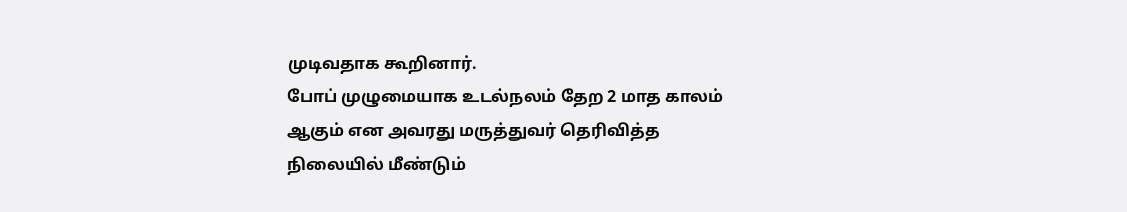முடிவதாக கூறினார்.
போப் முழுமையாக உடல்நலம் தேற 2 மாத காலம் ஆகும் என அவரது மருத்துவர் தெரிவித்த நிலையில் மீண்டும்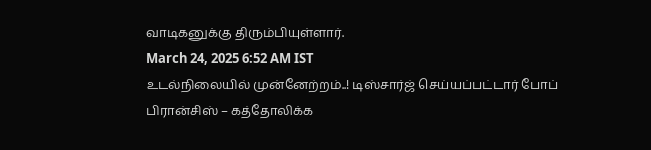வாடிகனுக்கு திரும்பியுள்ளார்.
March 24, 2025 6:52 AM IST
உடல்நிலையில் முன்னேற்றம்..! டிஸ்சார்ஜ் செய்யப்பட்டார் போப் பிரான்சிஸ் – கத்தோலிக்க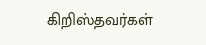கிறிஸ்தவர்கள்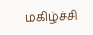மகிழ்ச்சி